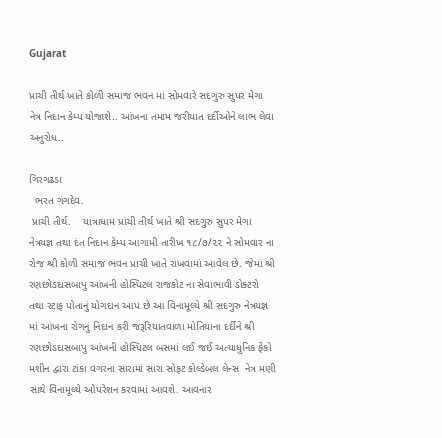Gujarat

પ્રાચી તીર્થ ખાતે કોળી સમાજ ભવન માં સોમવારે સદગુરુ સુપર મેગા નેત્ર નિદાન કેમ્પ યોજાશે.. આંખના તમામ જરીયાત દર્દીઓને લાભ લેવા અનુરોધ..

ગિરગઢડા
  ભરત ગંગદેવ.
 પ્રાચી તીર્થ.    યાત્રાધામ પ્રાંચી તીર્થ ખાતે શ્રી સદગુરુ સુપર મેગા નેત્રયજ્ઞ તથા દંત નિદાન કેમ્પ આગામી તારીખ ૧૮/૭/૨૨ ને સોમવાર ના રોજ શ્રી કોળી સમાજ ભવન પ્રાચી ખાતે રાખવામાં આવેલ છે. જેમાં શ્રી રણછોડદાસબાપુ આંખની હોસ્પિટલ રાજકોટ ના સેવાભાવી ડોક્ટરો તથા સ્ટાફ પોતાનું યોગદાન આપ છે આ વિનામૂલ્યે શ્રી સદગુરુ નેત્રયજ્ઞ માં આંખના રોગનું નિદાન કરી જરૂરિયાતવાળા મોતિયાના દર્દીને શ્રી રણછોડદાસબાપુ આંખની હોસ્પિટલ બસમાં લઈ જઈ અત્યાધુનિક ફેંકો મશીન દ્વારા ટાંકા વગરના સારામાં સારા સોફટ કોલ્ડેબલ લેન્સ  નેત્ર મણી સાથે વિનામૂલ્યે ઓપરેશન કરવામાં આવશે. આવનાર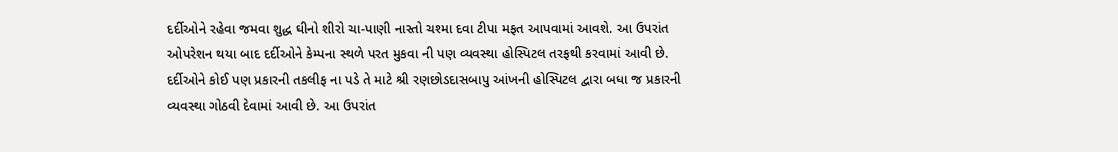દર્દીઓને રહેવા જમવા શુદ્ધ ઘીનો શીરો ચા-પાણી નાસ્તો ચશ્મા દવા ટીપા મફત આપવામાં આવશે. આ ઉપરાંત ઓપરેશન થયા બાદ દર્દીઓને કેમ્પના સ્થળે પરત મુકવા ની પણ વ્યવસ્થા હોસ્પિટલ તરફથી કરવામાં આવી છે. દર્દીઓને કોઈ પણ પ્રકારની તકલીફ ના પડે તે માટે શ્રી રણછોડદાસબાપુ આંખની હોસ્પિટલ દ્વારા બધા જ પ્રકારની વ્યવસ્થા ગોઠવી દેવામાં આવી છે. આ ઉપરાંત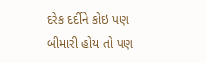દરેક દર્દીને કોઇ પણ બીમારી હોય તો પણ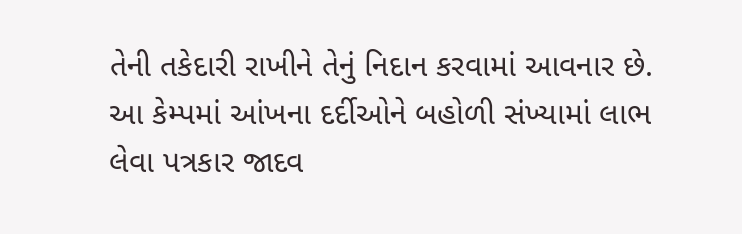તેની તકેદારી રાખીને તેનું નિદાન કરવામાં આવનાર છે. આ કેમ્પમાં આંખના દર્દીઓને બહોળી સંખ્યામાં લાભ લેવા પત્રકાર જાદવ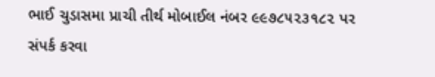ભાઈ ચુડાસમા પ્રાચી તીર્થ મોબાઈલ નંબર ૯૯૭૮૫૨૩૧૮૨ પર સંપર્ક કરવા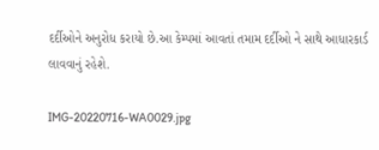દર્દીઓને અનુરોધ કરાયો છે.આ કેમ્પમાં આવતાં તમામ દર્દીઓ ને સાથે આધારકાર્ડ લાવવાનું રહેશે.

IMG-20220716-WA0029.jpg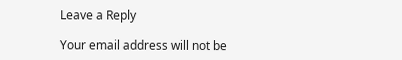Leave a Reply

Your email address will not be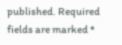published. Required fields are marked *